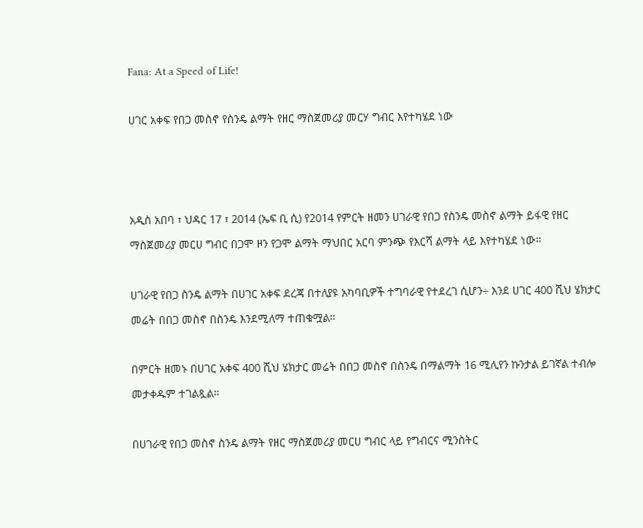Fana: At a Speed of Life!

ሀገር አቀፍ የበጋ መስኖ የስንዴ ልማት የዘር ማስጀመሪያ መርሃ ግብር እየተካሄደ ነው



አዲስ አበባ ፣ ህዳር 17 ፣ 2014 (ኤፍ ቢ ሲ) የ2014 የምርት ዘመን ሀገራዊ የበጋ የስንዴ መስኖ ልማት ይፋዊ የዘር ማስጀመሪያ መርሀ ግብር በጋሞ ዞን የጋሞ ልማት ማህበር አርባ ምንጭ የእርሻ ልማት ላይ እየተካሄደ ነው።

ሀገራዊ የበጋ ስንዴ ልማት በሀገር አቀፍ ደረጃ በተለያዩ አካባቢዎች ተግባራዊ የተደረገ ሲሆን÷ እንደ ሀገር 400 ሺህ ሄክታር መሬት በበጋ መስኖ በስንዴ እንደሚለማ ተጠቁሟል።

በምርት ዘመኑ በሀገር አቀፍ 400 ሺህ ሄክታር መሬት በበጋ መስኖ በስንዴ በማልማት 16 ሚሊየን ኩንታል ይገኛል ተብሎ መታቀዱም ተገልጿል።

በሀገራዊ የበጋ መስኖ ስንዴ ልማት የዘር ማስጀመሪያ መርሀ ግብር ላይ የግብርና ሚንስትር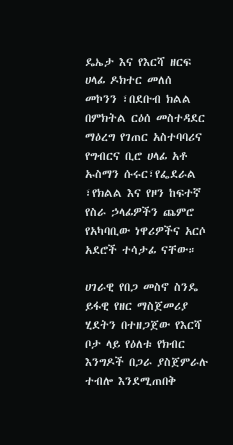ዴኤታ እና የእርሻ ዘርፍ ሀላፊ ዶክተር መለሰ መኮንን ፣በደቡብ ክልል በምክትል ርዕሰ መስተዳደር ማዕረግ የገጠር አስተባባሪና የግብርና ቢሮ ሀላፊ አቶ ኡስማን ሱሩር፣የፌደራል ፣የክልል እና የዞን ከፍተኛ የስራ ኃላፊዎችን ጨምሮ የአካባቢው ነዋሪዎችና አርሶ አደሮች ተሳታፊ ናቸው።

ሀገራዊ የበጋ መስኖ ስንዴ ይፋዊ የዘር ማስጀመሪያ ሂደትን በተዘጋጀው የእርሻ ቦታ ላይ የዕለቱ የክብር እንግዶች በጋራ ያስጀምራሉ ተብሎ እንደሚጠበቅ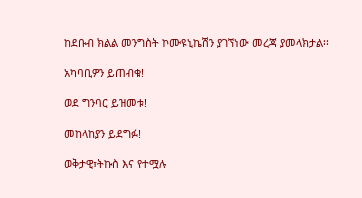ከደቡብ ክልል መንግስት ኮሙዩኒኬሽን ያገኘነው መረጃ ያመላክታል፡፡

አካባቢዎን ይጠብቁ!

ወደ ግንባር ይዝመቱ!

መከላከያን ይደግፉ!

ወቅታዊ፣ትኩስ እና የተሟሉ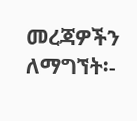መረጃዎችን ለማግኘት፡-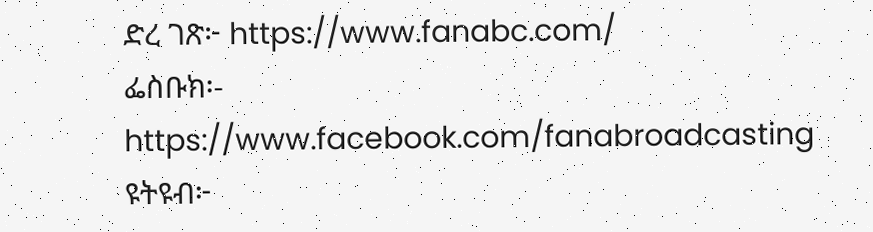ድረ ገጽ፦ https://www.fanabc.com/
ፌስቡክ፡- https://www.facebook.com/fanabroadcasting
ዩትዩብ፦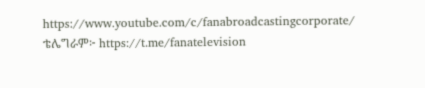https://www.youtube.com/c/fanabroadcastingcorporate/
ቴሌግራም፦ https://t.me/fanatelevision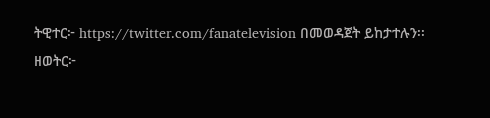ትዊተር፦ https://twitter.com/fanatelevision በመወዳጀት ይከታተሉን፡፡
ዘወትር፦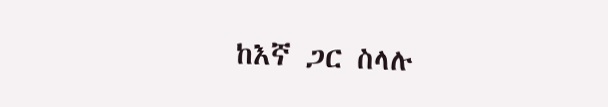ከእኛ ጋር ስላሉ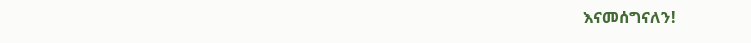እናመሰግናለን!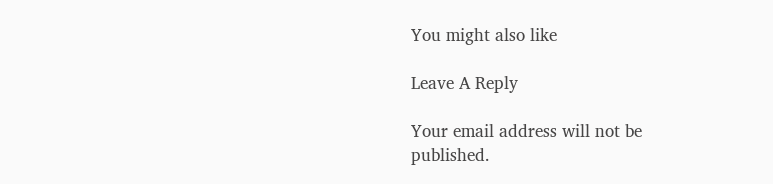You might also like

Leave A Reply

Your email address will not be published.